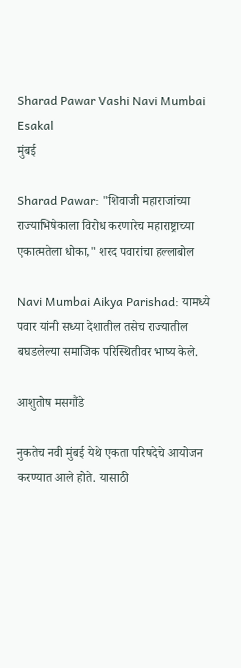Sharad Pawar Vashi Navi Mumbai Esakal
मुंबई

Sharad Pawar: "शिवाजी महाराजांच्या राज्याभिषेकाला विरोध करणारेच महाराष्ट्राच्या एकात्मतेला धोका," शरद पवारांचा हल्लाबोल

Navi Mumbai Aikya Parishad: यामध्ये पवार यांनी सध्या देशातील तसेच राज्यातील बघडलेल्या समाजिक परिस्थितीवर भाष्य केले.

आशुतोष मसगौंडे

नुकतेच नवी मुंबई येथे एकता परिषदेचे आयोजन करण्यात आले होते. यासाठी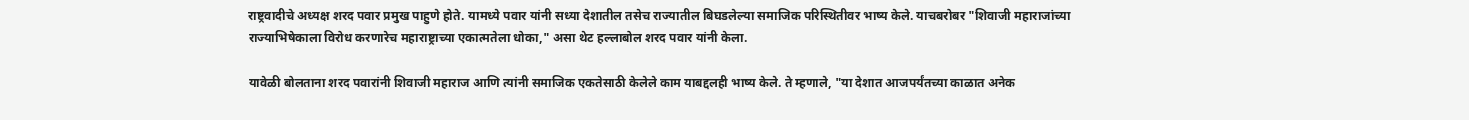राष्ट्रवादीचे अध्यक्ष शरद पवार प्रमुख पाहुणे होते. यामध्ये पवार यांनी सध्या देशातील तसेच राज्यातील बिघडलेल्या समाजिक परिस्थितीवर भाष्य केले. याचबरोबर "शिवाजी महाराजांच्या राज्याभिषेकाला विरोध करणारेच महाराष्ट्राच्या एकात्मतेला धोका," असा थेट हल्लाबोल शरद पवार यांनी केला.

यावेळी बोलताना शरद पवारांनी शिवाजी महाराज आणि त्यांनी समाजिक एकतेसाठी केलेले काम याबद्दलही भाष्य केले. ते म्हणाले, "या देशात आजपर्यंतच्या काळात अनेक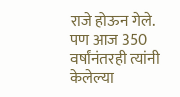राजे होऊन गेले. पण आज 350 वर्षांनंतरही त्यांनी केलेल्या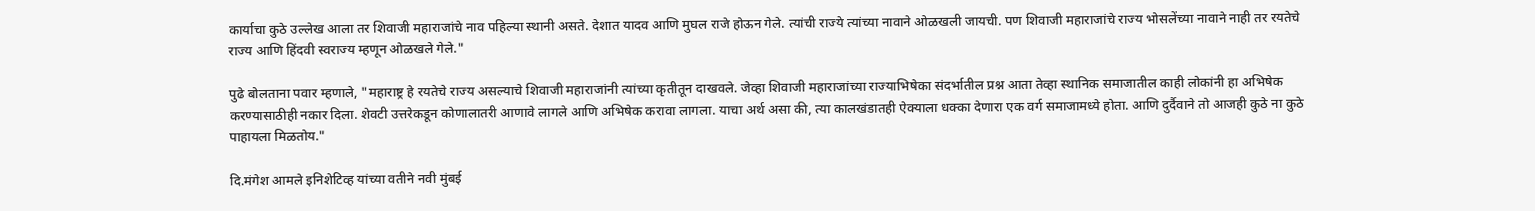कार्याचा कुठे उल्लेख आला तर शिवाजी महाराजांचे नाव पहिल्या स्थानी असते. देशात यादव आणि मुघल राजे होऊन गेले. त्यांची राज्ये त्यांच्या नावाने ओळखली जायची. पण शिवाजी महाराजांचे राज्य भोसलेंच्या नावाने नाही तर रयतेचे राज्य आणि हिंदवी स्वराज्य म्हणून ओळखले गेले."

पुढे बोलताना पवार म्हणाले, "महाराष्ट्र हे रयतेचे राज्य असल्याचे शिवाजी महाराजांनी त्यांच्या कृतीतून दाखवले. जेव्हा शिवाजी महाराजांच्या राज्याभिषेका संदर्भातील प्रश्न आता तेव्हा स्थानिक समाजातील काही लोकांनी हा अभिषेक करण्यासाठीही नकार दिला. शेवटी उत्तरेकडून कोणालातरी आणावे लागले आणि अभिषेक करावा लागला. याचा अर्थ असा की, त्या कालखंडातही ऐक्याला धक्का देणारा एक वर्ग समाजामध्ये होता. आणि दुर्दैवाने तो आजही कुठे ना कुठे पाहायला मिळतोय."

दि.मंगेश आमले इनिशेटिव्ह यांच्या वतीने नवी मुंबई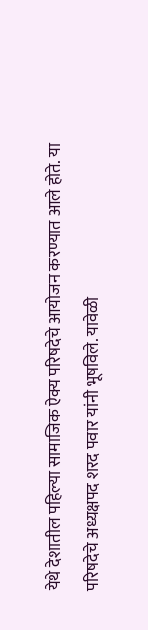येथे देशातील पहिल्या सामाजिक ऐक्य परिषदेचे आयोजन करण्यात आले होते. या परिषदेचे अध्यक्षपद शरद पवार यांनी भूषविले. यावेळी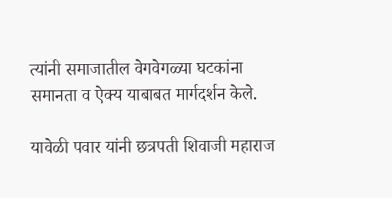त्यांनी समाजातील वेगवेगळ्या घटकांना समानता व ऐक्य याबाबत मार्गदर्शन केले.

यावेळी पवार यांनी छत्रपती शिवाजी महाराज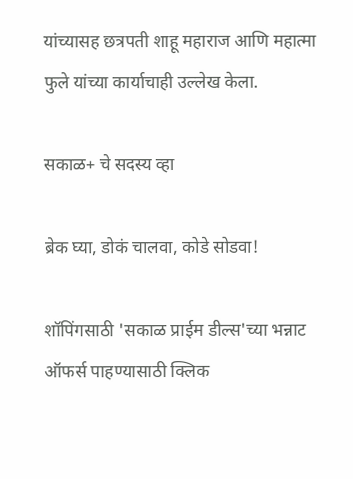यांच्यासह छत्रपती शाहू महाराज आणि महात्मा फुले यांच्या कार्याचाही उल्लेख केला.

सकाळ+ चे सदस्य व्हा

ब्रेक घ्या, डोकं चालवा, कोडे सोडवा!

शॉपिंगसाठी 'सकाळ प्राईम डील्स'च्या भन्नाट ऑफर्स पाहण्यासाठी क्लिक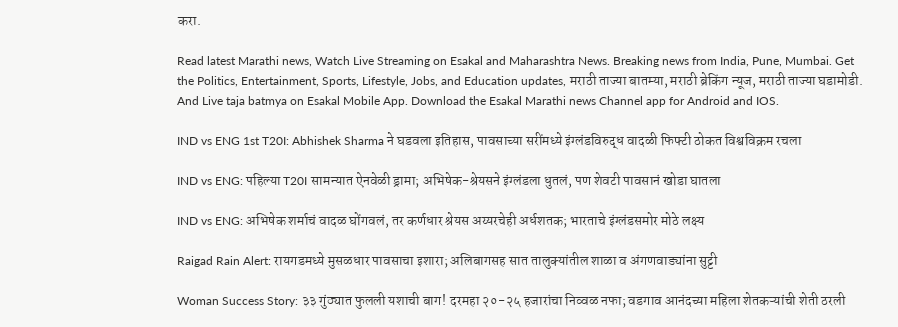करा.

Read latest Marathi news, Watch Live Streaming on Esakal and Maharashtra News. Breaking news from India, Pune, Mumbai. Get the Politics, Entertainment, Sports, Lifestyle, Jobs, and Education updates, मराठी ताज्या बातम्या, मराठी ब्रेकिंग न्यूज, मराठी ताज्या घडामोडी. And Live taja batmya on Esakal Mobile App. Download the Esakal Marathi news Channel app for Android and IOS.

IND vs ENG 1st T20I: Abhishek Sharma ने घडवला इतिहास, पावसाच्या सरींमध्ये इंग्लंडविरुद्ध वादळी फिफ्टी ठोकत विश्वविक्रम रचला

IND vs ENG: पहिल्या T20I सामन्यात ऐनवेळी ड्रामा; अभिषेक-श्रेयसने इंग्लंडला धुतलं, पण शेवटी पावसानं खोडा घातला

IND vs ENG: अभिषेक शर्माचं वादळ घोंगवलं, तर कर्णधार श्रेयस अय्यरचेही अर्धशतक; भारताचे इंग्लंडसमोर मोठे लक्ष्य

Raigad Rain Alert: रायगडमध्ये मुसळधार पावसाचा इशारा; अलिबागसह सात तालुक्यांतील शाळा व अंगणवाड्यांना सुट्टी

Woman Success Story: ३३ गुंठ्यात फुलली यशाची बाग! दरमहा २०-२५ हजारांचा निव्वळ नफा; वडगाव आनंदच्या महिला शेतकऱ्यांची शेती ठरली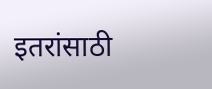इतरांसाठी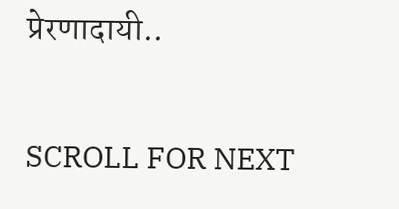प्रेरणादायी..

SCROLL FOR NEXT